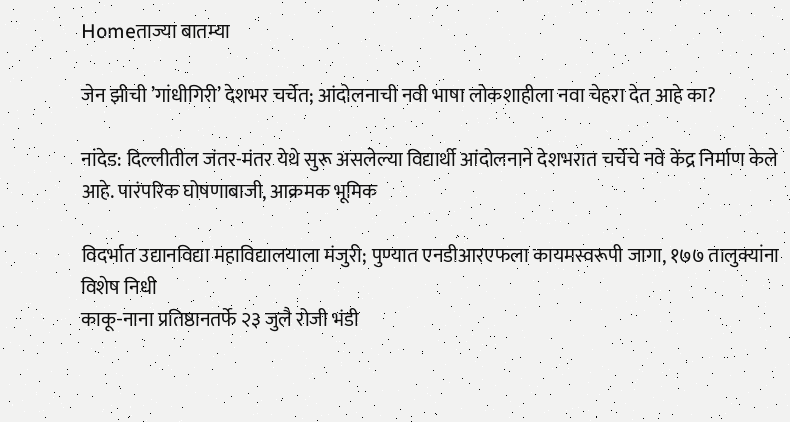Homeताज्या बातम्या

जेन झीची ’गांधीगिरी’ देशभर चर्चेत; आंदोलनाची नवी भाषा लोकशाहीला नवा चेहरा देत आहे का?

नांदेड: दिल्लीतील जंतर-मंतर येथे सुरू असलेल्या विद्यार्थी आंदोलनाने देशभरात चर्चेचे नवे केंद्र निर्माण केले आहे. पारंपरिक घोषणाबाजी, आक्रमक भूमिक

विदर्भात उद्यानविद्या महाविद्यालयाला मंजुरी; पुण्यात एनडीआरएफला कायमस्वरूपी जागा, १७७ तालुक्यांना विशेष निधी
काकू-नाना प्रतिष्ठानतर्फे २३ जुलै रोजी भंडी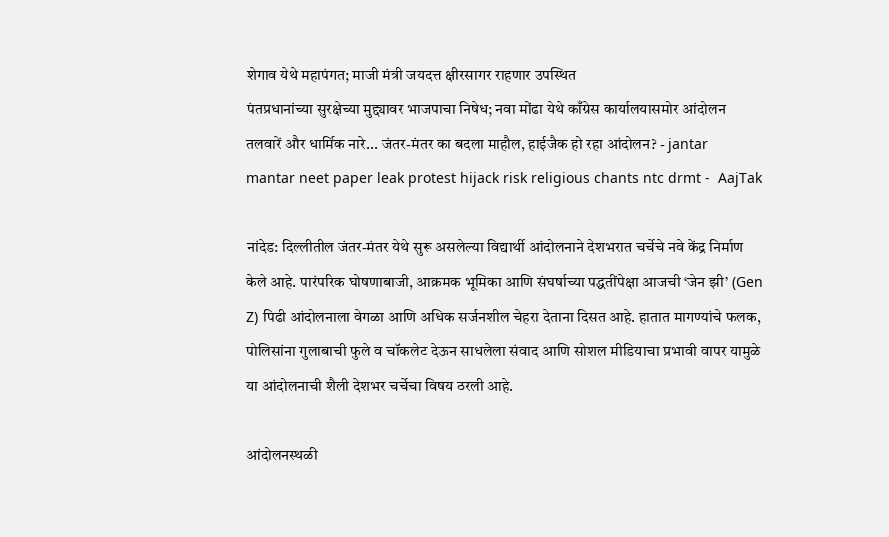शेगाव येथे महापंगत; माजी मंत्री जयदत्त क्षीरसागर राहणार उपस्थित
पंतप्रधानांच्या सुरक्षेच्या मुद्द्यावर भाजपाचा निषेध; नवा मोंढा येथे काँग्रेस कार्यालयासमोर आंदोलन
तलवारें और धार्मिक नारे... जंतर-मंतर का बदला माहौल, हाईजैक हो रहा आंदोलन? - jantar  mantar neet paper leak protest hijack risk religious chants ntc drmt -  AajTak

नांदेड: दिल्लीतील जंतर-मंतर येथे सुरू असलेल्या विद्यार्थी आंदोलनाने देशभरात चर्चेचे नवे केंद्र निर्माण केले आहे. पारंपरिक घोषणाबाजी, आक्रमक भूमिका आणि संघर्षाच्या पद्धतींपेक्षा आजची ‘जेन झी’ (Gen Z) पिढी आंदोलनाला वेगळा आणि अधिक सर्जनशील चेहरा देताना दिसत आहे. हातात मागण्यांचे फलक, पोलिसांना गुलाबाची फुले व चॉकलेट देऊन साधलेला संवाद आणि सोशल मीडियाचा प्रभावी वापर यामुळे या आंदोलनाची शैली देशभर चर्चेचा विषय ठरली आहे.

आंदोलनस्थळी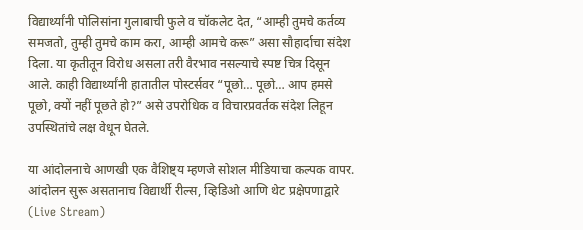विद्यार्थ्यांनी पोलिसांना गुलाबाची फुले व चॉकलेट देत, “आम्ही तुमचे कर्तव्य समजतो, तुम्ही तुमचे काम करा, आम्ही आमचे करू” असा सौहार्दाचा संदेश दिला. या कृतीतून विरोध असला तरी वैरभाव नसल्याचे स्पष्ट चित्र दिसून आले. काही विद्यार्थ्यांनी हातातील पोस्टर्सवर “पूछो… पूछो… आप हमसे पूछो, क्यों नहीं पूछते हो?” असे उपरोधिक व विचारप्रवर्तक संदेश लिहून उपस्थितांचे लक्ष वेधून घेतले.

या आंदोलनाचे आणखी एक वैशिष्ट्य म्हणजे सोशल मीडियाचा कल्पक वापर. आंदोलन सुरू असतानाच विद्यार्थी रील्स, व्हिडिओ आणि थेट प्रक्षेपणाद्वारे (Live Stream)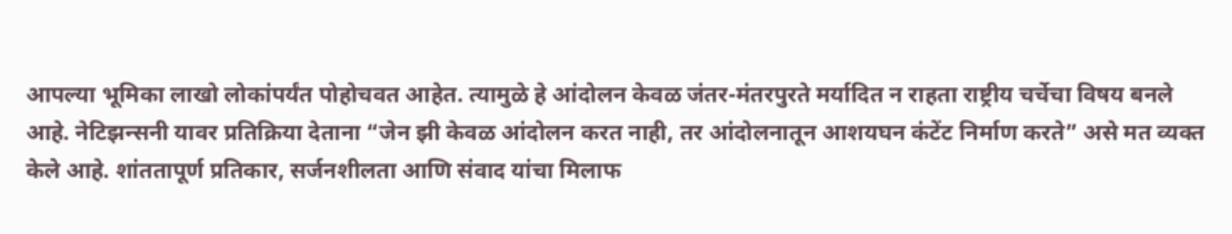आपल्या भूमिका लाखो लोकांपर्यंत पोहोचवत आहेत. त्यामुळे हे आंदोलन केवळ जंतर-मंतरपुरते मर्यादित न राहता राष्ट्रीय चर्चेचा विषय बनले आहे. नेटिझन्सनी यावर प्रतिक्रिया देताना “जेन झी केवळ आंदोलन करत नाही, तर आंदोलनातून आशयघन कंटेंट निर्माण करते” असे मत व्यक्त केले आहे. शांततापूर्ण प्रतिकार, सर्जनशीलता आणि संवाद यांचा मिलाफ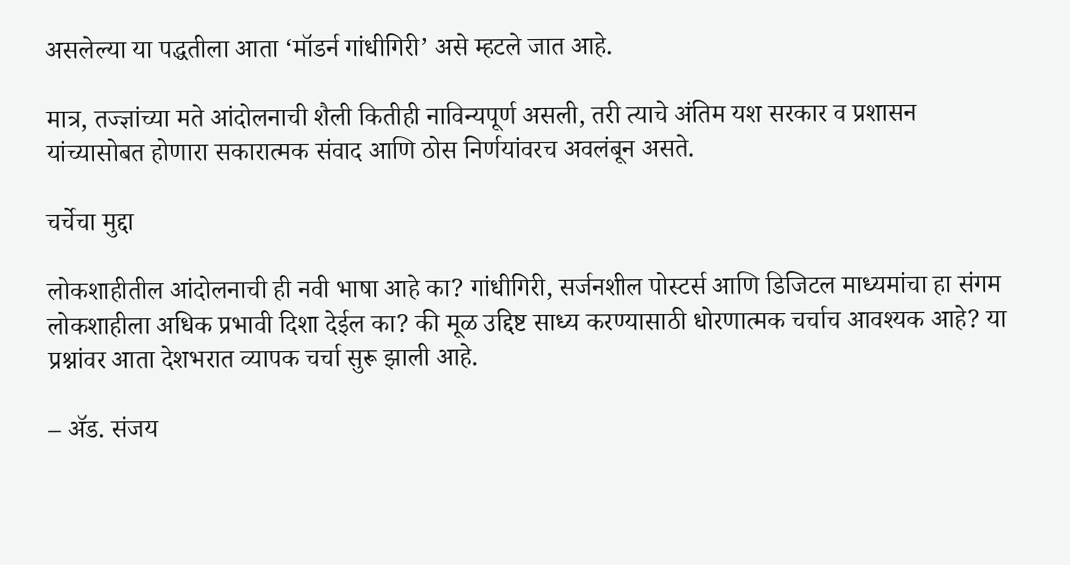असलेल्या या पद्धतीला आता ‘मॉडर्न गांधीगिरी’ असे म्हटले जात आहे.

मात्र, तज्ज्ञांच्या मते आंदोलनाची शैली कितीही नाविन्यपूर्ण असली, तरी त्याचे अंतिम यश सरकार व प्रशासन यांच्यासोबत होणारा सकारात्मक संवाद आणि ठोस निर्णयांवरच अवलंबून असते.

चर्चेचा मुद्दा

लोकशाहीतील आंदोलनाची ही नवी भाषा आहे का? गांधीगिरी, सर्जनशील पोस्टर्स आणि डिजिटल माध्यमांचा हा संगम लोकशाहीला अधिक प्रभावी दिशा देईल का? की मूळ उद्दिष्ट साध्य करण्यासाठी धोरणात्मक चर्चाच आवश्यक आहे? या प्रश्नांवर आता देशभरात व्यापक चर्चा सुरू झाली आहे.

– ॲड. संजय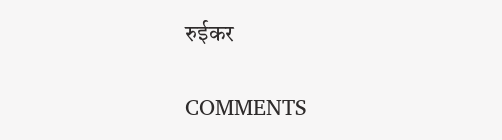रुईकर

COMMENTS